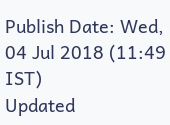Publish Date: Wed, 04 Jul 2018 (11:49 IST)
Updated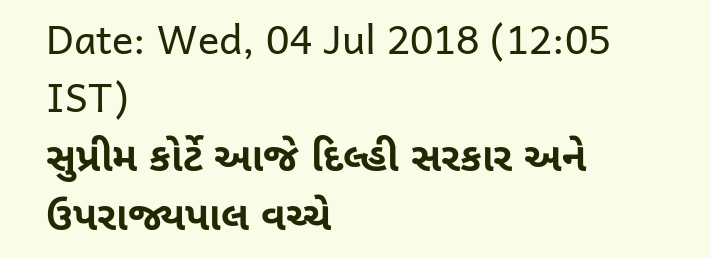Date: Wed, 04 Jul 2018 (12:05 IST)
સુપ્રીમ કોર્ટે આજે દિલ્હી સરકાર અને ઉપરાજ્યપાલ વચ્ચે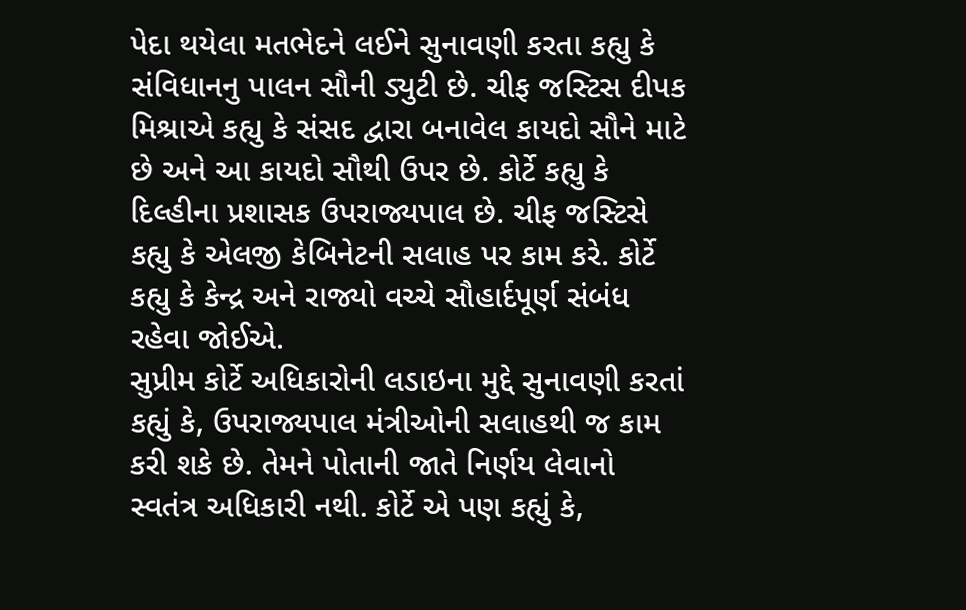પેદા થયેલા મતભેદને લઈને સુનાવણી કરતા કહ્યુ કે સંવિધાનનુ પાલન સૌની ડ્યુટી છે. ચીફ જસ્ટિસ દીપક મિશ્રાએ કહ્યુ કે સંસદ દ્વારા બનાવેલ કાયદો સૌને માટે છે અને આ કાયદો સૌથી ઉપર છે. કોર્ટે કહ્યુ કે દિલ્હીના પ્રશાસક ઉપરાજ્યપાલ છે. ચીફ જસ્ટિસે કહ્યુ કે એલજી કેબિનેટની સલાહ પર કામ કરે. કોર્ટે કહ્યુ કે કેન્દ્ર અને રાજ્યો વચ્ચે સૌહાર્દપૂર્ણ સંબંધ રહેવા જોઈએ.
સુપ્રીમ કોર્ટે અધિકારોની લડાઇના મુદ્દે સુનાવણી કરતાં કહ્યું કે, ઉપરાજ્યપાલ મંત્રીઓની સલાહથી જ કામ કરી શકે છે. તેમને પોતાની જાતે નિર્ણય લેવાનો સ્વતંત્ર અધિકારી નથી. કોર્ટે એ પણ કહ્યું કે,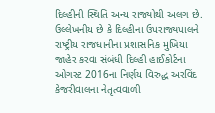દિલ્હીની સ્થિતિ અન્ય રાજ્યોથી અલગ છે.
ઉલ્લેખનીય છે કે દિલ્હીના ઉપરાજ્યપાલને રાષ્ટ્રીય રાજધાનીના પ્રશાસનિક મુખિયા જાહેર કરવા સંબંધી દિલ્હી હાઈકોર્ટના ઓગસ્ટ 2016ના નિર્ણય વિરુદ્ધ અરવિંદ કેજરીવાલના નેતૃત્વવાળી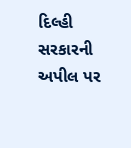દિલ્હી સરકારની અપીલ પર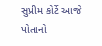સુપ્રીમ કોર્ટે આજે પોતાનો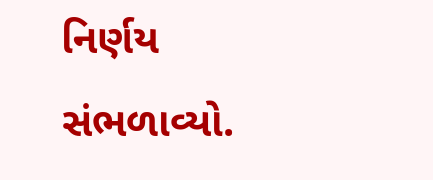નિર્ણય સંભળાવ્યો.